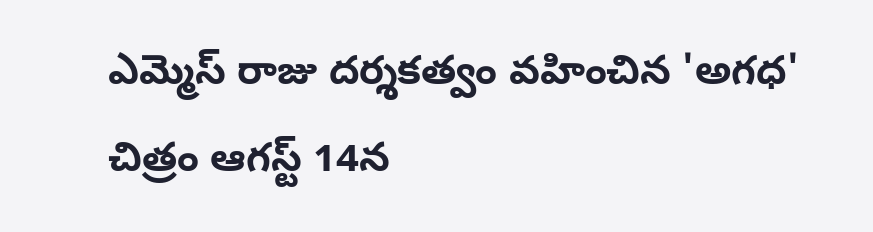ఎమ్మెస్ రాజు దర్శకత్వం వహించిన 'అగధ' చిత్రం ఆగస్ట్ 14న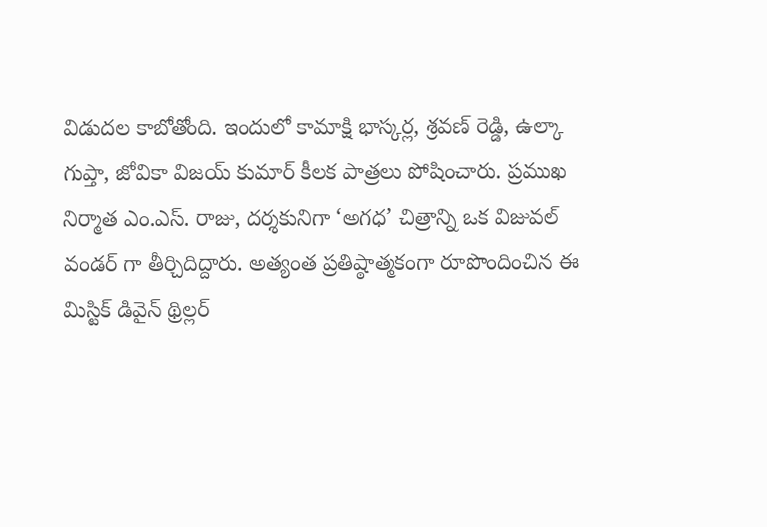విడుదల కాబోతోంది. ఇందులో కామాక్షి భాస్కర్ల, శ్రవణ్ రెడ్డి, ఉల్కా గుప్తా, జోవికా విజయ్ కుమార్ కీలక పాత్రలు పోషించారు. ప్రముఖ నిర్మాత ఎం.ఎస్. రాజు, దర్శకునిగా ‘అగధ’ చిత్రాన్ని ఒక విజువల్ వండర్ గా తీర్చిదిద్దారు. అత్యంత ప్రతిష్ఠాత్మకంగా రూపొందించిన ఈ మిస్టిక్ డివైన్ థ్రిల్లర్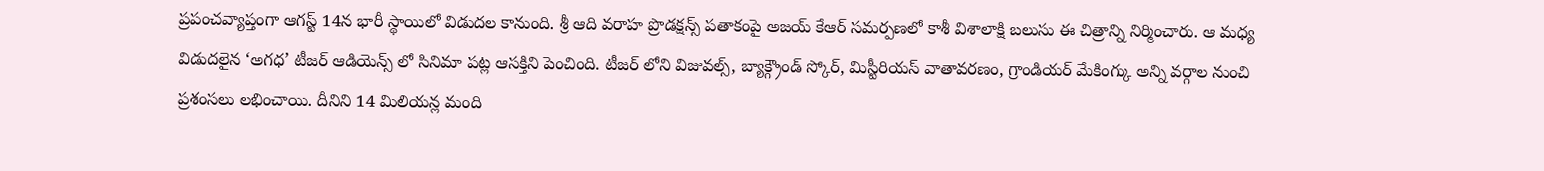ప్రపంచవ్యాప్తంగా ఆగస్ట్ 14న భారీ స్థాయిలో విడుదల కానుంది. శ్రీ ఆది వరాహ ప్రొడక్షన్స్ పతాకంపై అజయ్ కేఆర్ సమర్పణలో కాశీ విశాలాక్షి బలుసు ఈ చిత్రాన్ని నిర్మించారు. ఆ మధ్య విడుదలైన ‘అగధ’ టీజర్ ఆడియెన్స్ లో సినిమా పట్ల ఆసక్తిని పెంచింది. టీజర్ లోని విజువల్స్, బ్యాక్గ్రౌండ్ స్కోర్, మిస్టీరియస్ వాతావరణం, గ్రాండియర్ మేకింగ్కు అన్ని వర్గాల నుంచి ప్రశంసలు లభించాయి. దీనిని 14 మిలియన్ల మంది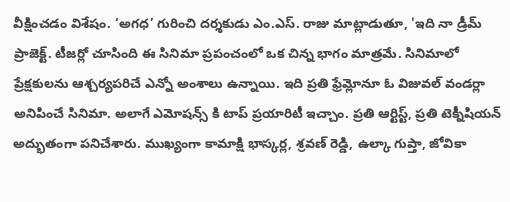వీక్షించడం విశేషం. ‘అగధ’ గురించి దర్శకుడు ఎం.ఎస్. రాజు మాట్లాడుతూ, 'ఇది నా డ్రీమ్ ప్రాజెక్ట్. టీజర్లో చూసింది ఈ సినిమా ప్రపంచంలో ఒక చిన్న భాగం మాత్రమే. సినిమాలో ప్రేక్షకులను ఆశ్చర్యపరిచే ఎన్నో అంశాలు ఉన్నాయి. ఇది ప్రతి ఫ్రేమ్లోనూ ఓ విజువల్ వండర్లా అనిపించే సినిమా. అలాగే ఎమోషన్స్ కి టాప్ ప్రయారిటీ ఇచ్చాం. ప్రతి ఆర్టిస్ట్, ప్రతి టెక్నీషియన్ అద్భుతంగా పనిచేశారు. ముఖ్యంగా కామాక్షి భాస్కర్ల, శ్రవణ్ రెడ్డి, ఉల్కా గుప్తా, జోవికా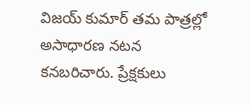విజయ్ కుమార్ తమ పాత్రల్లో అసాధారణ నటన కనబరిచారు. ప్రేక్షకులు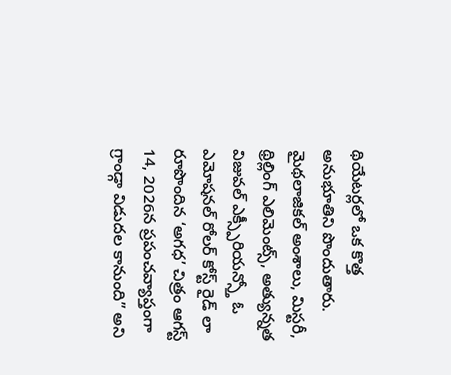థియేటర్లలో ఒక కొత్త అనుభూతిని పొందుతారు. మైథలాజికల్ అంశాలు, మిస్టరీ, థ్రిల్లింగ్ ఎలిమెంట్స్, అత్యున్నత విజువల్ ఎక్స్పీరియన్స్తో ఓ ఎమోషనల్ రోలర్ కోస్ట్ రైడ్ లా రూపొందిన ‘అగధ’ చిత్రం ఆగస్ట్ 14, 2026న ప్రపంచవ్యాప్తంగా గ్రాండ్గా విడుదల కానుంది” అని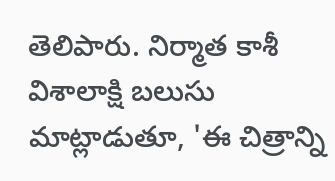తెలిపారు. నిర్మాత కాశీ విశాలాక్షి బలుసు మాట్లాడుతూ, 'ఈ చిత్రాన్ని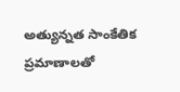అత్యున్నత సాంకేతిక ప్రమాణాలతో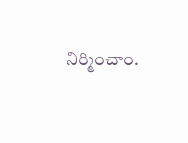నిర్మించాం.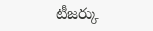టీజర్కు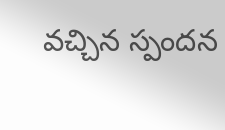వచ్చిన స్పందన